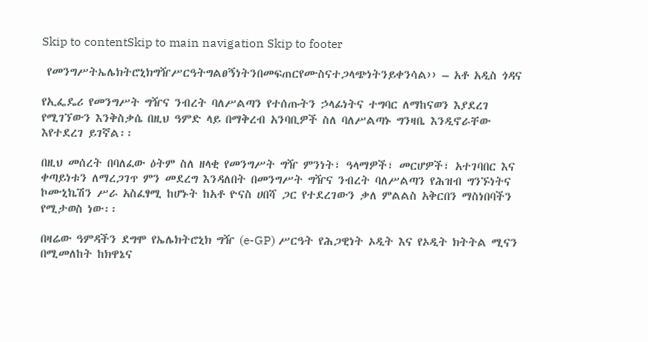Skip to contentSkip to main navigation Skip to footer

 የመንግሥትኤሌክትሮኒክግዥሥርዓትግልፀኝነትንበመፍጠርየሙስናተጋላጭነትንይቀንሳል›› – አቶ አዲስ ጎዳና

የኢፌዴሪ የመንግሥት ግዥና ንብረት ባለሥልጣን የተሰጡትን ኃላፊነትና ተግባር ለማከናወን እያደረገ የሚገኘውን እንቅስቃሴ በዚህ ዓምድ ላይ በማቅረብ አንባቢዎች ስለ ባለሥልጣኑ ግንዛቤ እንዲኖራቸው እየተደረገ ይገኛል፡፡

በዚህ መሰረት በባለፈው ዕትም ስለ ዘላቂ የመንግሥት ግዥ ምንነት፣ ዓላማዎች፣ መርሆዎች፣ አተገባበር እና ቀጣይነቱን ለማረጋገጥ ምን መደረግ እንዳለበት በመንግሥት ግዥና ንብረት ባለሥልጣን የሕዝብ ግንኙነትና ኮሙኒኬሽን ሥራ አስፈፃሚ ከሆኑት ከአቶ ዮናስ ሀበሻ ጋር የተደረገውን ቃለ ምልልስ አቅርበን ማስነበባችን የሚታወስ ነው፡፡

በዛሬው ዓምዳችን ደግሞ የኤሌክትሮኒክ ግዥ (e-GP) ሥርዓት የሕጋዊነት ኦዲት እና የኦዲት ክትትል ሚናን በሚመለከት ከክዋኔና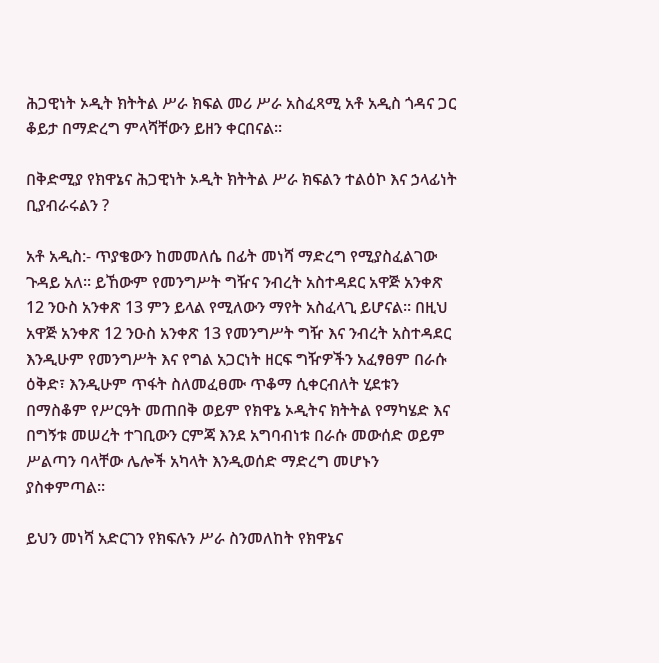ሕጋዊነት ኦዲት ክትትል ሥራ ክፍል መሪ ሥራ አስፈጻሚ አቶ አዲስ ጎዳና ጋር ቆይታ በማድረግ ምላሻቸውን ይዘን ቀርበናል፡፡

በቅድሚያ የክዋኔና ሕጋዊነት ኦዲት ክትትል ሥራ ክፍልን ተልዕኮ እና ኃላፊነት ቢያብራሩልን ?

አቶ አዲስ:- ጥያቄውን ከመመለሴ በፊት መነሻ ማድረግ የሚያስፈልገው ጉዳይ አለ፡፡ ይኸውም የመንግሥት ግዥና ንብረት አስተዳደር አዋጅ አንቀጽ 12 ንዑስ አንቀጽ 13 ምን ይላል የሚለውን ማየት አስፈላጊ ይሆናል። በዚህ አዋጅ አንቀጽ 12 ንዑስ አንቀጽ 13 የመንግሥት ግዥ እና ንብረት አስተዳደር እንዲሁም የመንግሥት እና የግል አጋርነት ዘርፍ ግዥዎችን አፈፃፀም በራሱ ዕቅድ፣ እንዲሁም ጥፋት ስለመፈፀሙ ጥቆማ ሲቀርብለት ሂደቱን በማስቆም የሥርዓት መጠበቅ ወይም የክዋኔ ኦዲትና ክትትል የማካሄድ እና በግኝቱ መሠረት ተገቢውን ርምጃ እንደ አግባብነቱ በራሱ መውሰድ ወይም ሥልጣን ባላቸው ሌሎች አካላት እንዲወሰድ ማድረግ መሆኑን ያስቀምጣል።

ይህን መነሻ አድርገን የክፍሉን ሥራ ስንመለከት የክዋኔና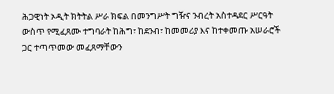ሕጋዊነት ኦዲት ክትትል ሥራ ክፍል በመንግሥት ግዥና ንብረት አስተዳደር ሥርዓት ውስጥ የሚፈጸሙ ተግባራት ከሕግ፣ ከደንብ፣ ከመመሪያ እና ከተቀመጡ አሠራሮች ጋር ተጣጥመው መፈጸማቸውን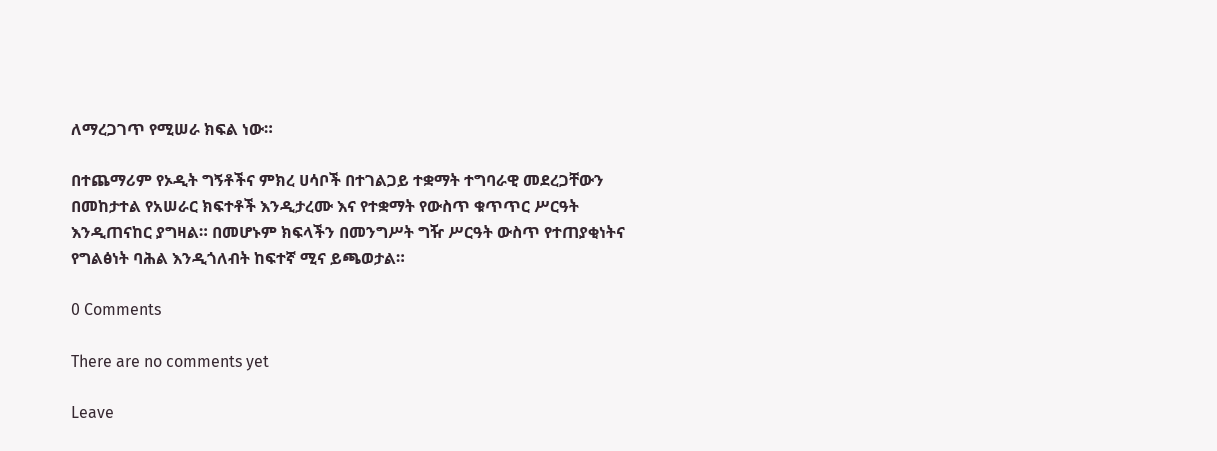ለማረጋገጥ የሚሠራ ክፍል ነው።

በተጨማሪም የኦዲት ግኝቶችና ምክረ ሀሳቦች በተገልጋይ ተቋማት ተግባራዊ መደረጋቸውን በመከታተል የአሠራር ክፍተቶች እንዲታረሙ እና የተቋማት የውስጥ ቁጥጥር ሥርዓት እንዲጠናከር ያግዛል። በመሆኑም ክፍላችን በመንግሥት ግዥ ሥርዓት ውስጥ የተጠያቂነትና የግልፅነት ባሕል እንዲጎለብት ከፍተኛ ሚና ይጫወታል።

0 Comments

There are no comments yet

Leave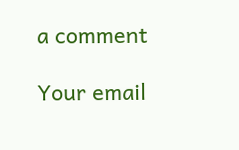a comment

Your email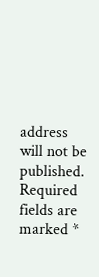address will not be published. Required fields are marked *